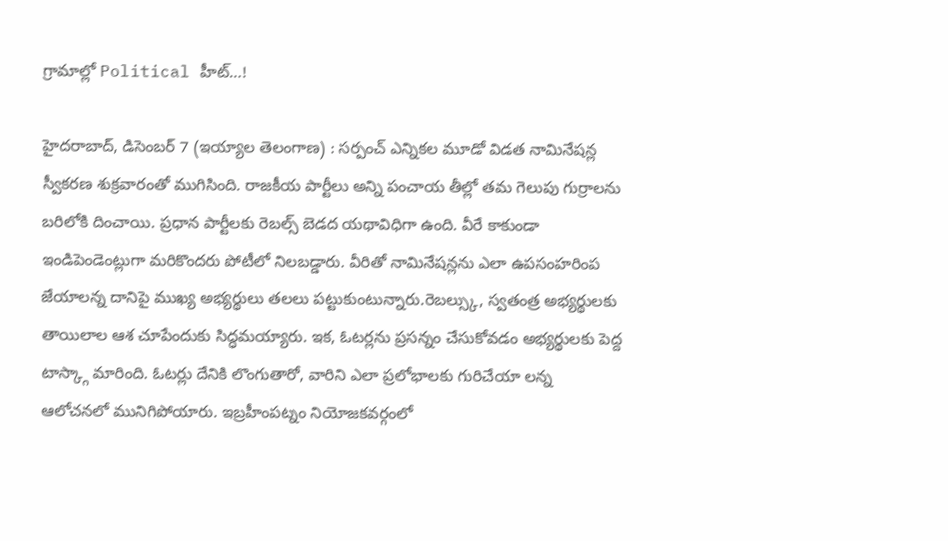గ్రామాల్లో Political హీట్‌…!

హైదరాబాద్‌, డిసెంబర్‌ 7 (ఇయ్యాల తెలంగాణ) : సర్పంచ్‌ ఎన్నికల మూడో విడత నామినేషన్ల స్వీకరణ శుక్రవారంతో ముగిసింది. రాజకీయ పార్టీలు అన్ని పంచాయ తీల్లో తమ గెలుపు గుర్రాలను బరిలోకి దించాయి. ప్రధాన పార్టీలకు రెబల్స్‌ బెడద యథావిధిగా ఉంది. వీరే కాకుండా ఇండిపెండెంట్లుగా మరికొందరు పోటీలో నిలబడ్డారు. వీరితో నామినేషన్లను ఎలా ఉపసంహరింప జేయాలన్న దానిపై ముఖ్య అభ్యర్థులు తలలు పట్టుకుంటున్నారు.రెబల్స్కు, స్వతంత్ర అభ్యర్థులకు తాయిలాల ఆశ చూపేందుకు సిద్ధమయ్యారు. ఇక, ఓటర్లను ప్రసన్నం చేసుకోవడం అభ్యర్థులకు పెద్ద టాస్క్గా మారింది. ఓటర్లు దేనికి లొంగుతారో, వారిని ఎలా ప్రలోభాలకు గురిచేయా లన్న ఆలోచనలో మునిగిపోయారు. ఇబ్రహీంపట్నం నియోజకవర్గంలో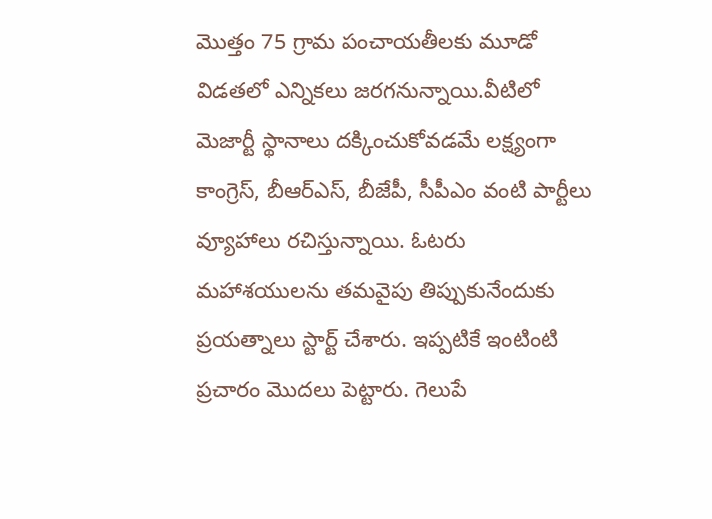మొత్తం 75 గ్రామ పంచాయతీలకు మూడో విడతలో ఎన్నికలు జరగనున్నాయి.వీటిలో మెజార్టీ స్థానాలు దక్కించుకోవడమే లక్ష్యంగా కాంగ్రెస్‌, బీఆర్‌ఎస్‌, బీజేపీ, సీపీఎం వంటి పార్టీలు వ్యూహాలు రచిస్తున్నాయి. ఓటరు మహాశయులను తమవైపు తిప్పుకునేందుకు ప్రయత్నాలు స్టార్ట్‌ చేశారు. ఇప్పటికే ఇంటింటి ప్రచారం మొదలు పెట్టారు. గెలుపే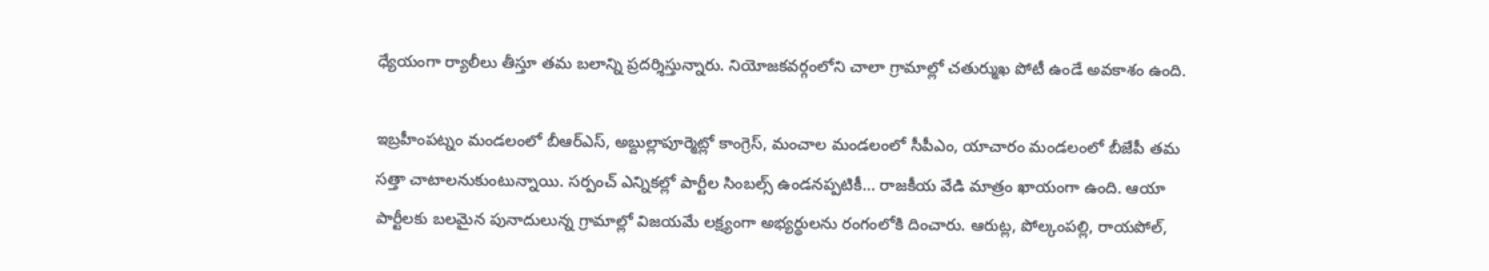ధ్యేయంగా ర్యాలీలు తీస్తూ తమ బలాన్ని ప్రదర్శిస్తున్నారు. నియోజకవర్గంలోని చాలా గ్రామాల్లో చతుర్ముఖ పోటీ ఉండే అవకాశం ఉంది.

ఇబ్రహీంపట్నం మండలంలో బీఆర్‌ఎస్‌, అబ్దుల్లాపూర్మెట్లో కాంగ్రెస్‌, మంచాల మండలంలో సీపీఎం, యాచారం మండలంలో బీజేపీ తమ సత్తా చాటాలనుకుంటున్నాయి. సర్పంచ్‌ ఎన్నికల్లో పార్టీల సింబల్స్‌ ఉండనప్పటికీ… రాజకీయ వేడి మాత్రం ఖాయంగా ఉంది. ఆయా పార్టీలకు బలమైన పునాదులున్న గ్రామాల్లో విజయమే లక్ష్యంగా అభ్యర్థులను రంగంలోకి దించారు. ఆరుట్ల, పోల్కంపల్లి, రాయపోల్‌,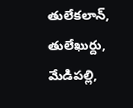తులేకలాన్‌, తులేఖుర్దు, మేడిపల్లి,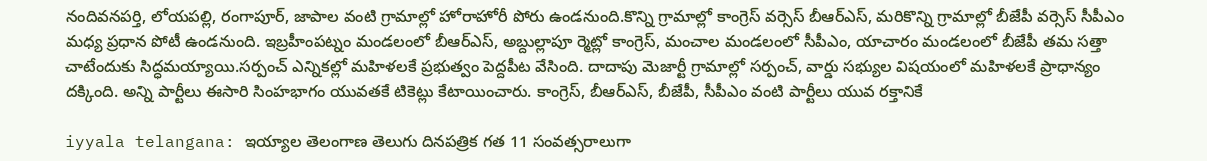నందివనపర్తి, లోయపల్లి, రంగాపూర్‌, జాపాల వంటి గ్రామాల్లో హోరాహోరీ పోరు ఉండనుంది.కొన్ని గ్రామాల్లో కాంగ్రెస్‌ వర్సెస్‌ బీఆర్‌ఎస్‌, మరికొన్ని గ్రామాల్లో బీజేపీ వర్సెస్‌ సీపీఎం మధ్య ప్రధాన పోటీ ఉండనుంది. ఇబ్రహీంపట్నం మండలంలో బీఆర్‌ఎస్‌, అబ్దుల్లాపూ ర్మెట్లో కాంగ్రెస్‌, మంచాల మండలంలో సీపీఎం, యాచారం మండలంలో బీజేపీ తమ సత్తా చాటేందుకు సిద్ధమయ్యాయి.సర్పంచ్‌ ఎన్నికల్లో మహిళలకే ప్రభుత్వం పెద్దపీట వేసింది. దాదాపు మెజార్టీ గ్రామాల్లో సర్పంచ్‌, వార్డు సభ్యుల విషయంలో మహిళలకే ప్రాధాన్యం దక్కింది. అన్ని పార్టీలు ఈసారి సింహభాగం యువతకే టికెట్లు కేటాయించారు. కాంగ్రెస్‌, బీఆర్‌ఎస్‌, బీజేపీ, సీపీఎం వంటి పార్టీలు యువ రక్తానికే

iyyala telangana: ఇయ్యాల తెలంగాణ తెలుగు దినపత్రిక గత 11 సంవత్సరాలుగా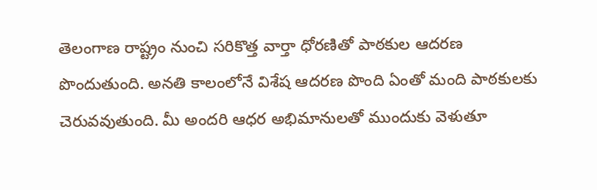తెలంగాణ రాష్ట్రం నుంచి సరికొత్త వార్తా ధోరణితో పాఠకుల ఆదరణ పొందుతుంది. అనతి కాలంలోనే విశేష ఆదరణ పొంది ఏంతో మంది పాఠకులకు చెరువవుతుంది. మీ అందరి ఆధర అభిమానులతో ముందుకు వెళుతూ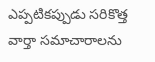ఎప్పటికప్పుడు సరికొత్త వార్తా సమాచారాలను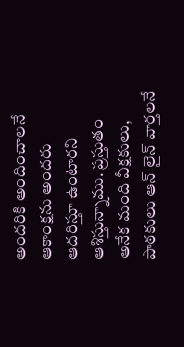అందరికి అందించాలనే ఆకాంక్షను అందరు ఆదరిస్తూ ఉంటారని ఆశిస్తున్నాము. ప్రస్తుతం అనేక మంది వీక్షకులు, పాఠకులు ఆన్ లైన్ వార్తలనే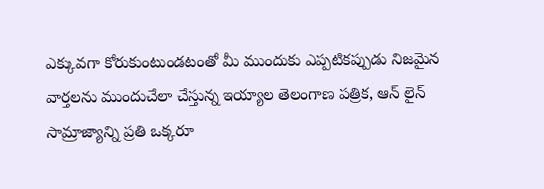ఎక్కువగా కోరుకుంటుండటంతో మీ ముందుకు ఎప్పటికప్పుడు నిజమైన వార్తలను ముందుచేలా చేస్తున్న ఇయ్యాల తెలంగాణ పత్రిక, ఆన్ లైన్ సామ్రాజ్యాన్ని ప్రతి ఒక్కరూ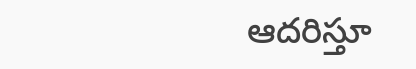ఆదరిస్తూ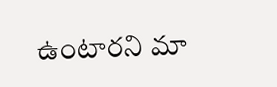ఉంటారని మా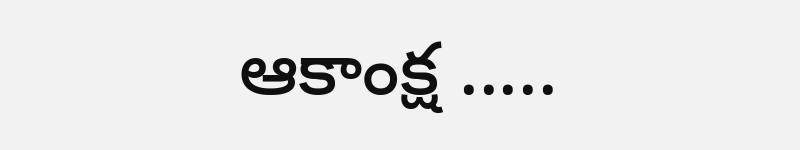ఆకాంక్ష .....